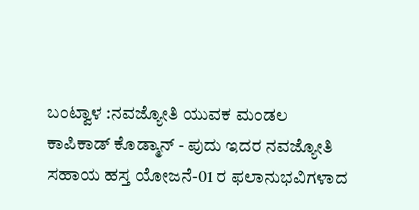ಬಂಟ್ವಾಳ :ನವಜ್ಯೋತಿ ಯುವಕ ಮಂಡಲ ಕಾಪಿಕಾಡ್ ಕೊಡ್ಮಾನ್ - ಪುದು ಇದರ ನವಜ್ಯೋತಿ ಸಹಾಯ ಹಸ್ತ ಯೋಜನೆ-01 ರ ಫಲಾನುಭವಿಗಳಾದ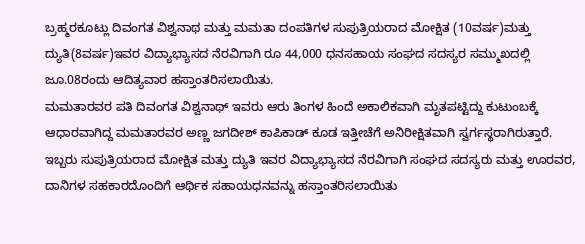ಬ್ರಹ್ಮರಕೂಟ್ಲು ದಿವಂಗತ ವಿಶ್ವನಾಥ ಮತ್ತು ಮಮತಾ ದಂಪತಿಗಳ ಸುಪುತ್ರಿಯರಾದ ಮೋಕ್ಷಿತ (10ವರ್ಷ)ಮತ್ತು ದ್ಯುತಿ(8ವರ್ಷ)ಇವರ ವಿದ್ಯಾಭ್ಯಾಸದ ನೆರವಿಗಾಗಿ ರೂ 44,000 ಧನಸಹಾಯ ಸಂಘದ ಸದಸ್ಯರ ಸಮ್ಮುಖದಲ್ಲಿ ಜೂ.08ರಂದು ಆದಿತ್ಯವಾರ ಹಸ್ತಾಂತರಿಸಲಾಯಿತು.
ಮಮತಾರವರ ಪತಿ ದಿವಂಗತ ವಿಶ್ವನಾಥ್ ಇವರು ಆರು ತಿಂಗಳ ಹಿಂದೆ ಅಕಾಲಿಕವಾಗಿ ಮೃತಪಟ್ಟಿದ್ದು ಕುಟುಂಬಕ್ಕೆ ಆಧಾರವಾಗಿದ್ದ ಮಮತಾರವರ ಅಣ್ಣ ಜಗದೀಶ್ ಕಾಪಿಕಾಡ್ ಕೂಡ ಇತ್ತೀಚೆಗೆ ಅನಿರೀಕ್ಷಿತವಾಗಿ ಸ್ವರ್ಗಸ್ಥರಾಗಿರುತ್ತಾರೆ.
ಇಬ್ಬರು ಸುಪುತ್ರಿಯರಾದ ಮೋಕ್ಷಿತ ಮತ್ತು ದ್ಯುತಿ ಇವರ ವಿದ್ಯಾಭ್ಯಾಸದ ನೆರವಿಗಾಗಿ ಸಂಘದ ಸದಸ್ಯರು ಮತ್ತು ಊರವರ, ದಾನಿಗಳ ಸಹಕಾರದೊಂದಿಗೆ ಆರ್ಥಿಕ ಸಹಾಯಧನವನ್ನು ಹಸ್ತಾಂತರಿಸಲಾಯಿತು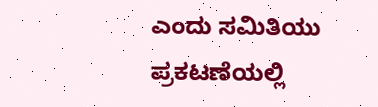ಎಂದು ಸಮಿತಿಯು ಪ್ರಕಟಣೆಯಲ್ಲಿ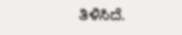ತಿಳಿಸಿದೆ.